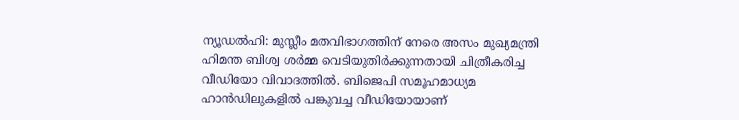ന്യൂഡൽഹി: മുസ്ലീം മതവിഭാഗത്തിന് നേരെ അസം മുഖ്യമന്ത്രി ഹിമന്ത ബിശ്വ ശർമ്മ വെടിയുതിർക്കുന്നതായി ചിത്രീകരിച്ച വീഡിയോ വിവാദത്തിൽ. ബിജെപി സമൂഹമാധ്യമ ഹാൻഡിലുകളിൽ പങ്കുവച്ച വീഡിയോയാണ്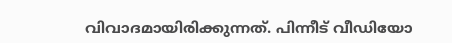വിവാദമായിരിക്കുന്നത്. പിന്നീട് വീഡിയോ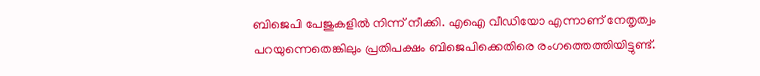ബിജെപി പേജുകളിൽ നിന്ന് നീക്കി. എഐ വീഡിയോ എന്നാണ് നേതൃത്വം പറയുന്നെതെങ്കിലും പ്രതിപക്ഷം ബിജെപിക്കെതിരെ രംഗത്തെത്തിയിട്ടുണ്ട്.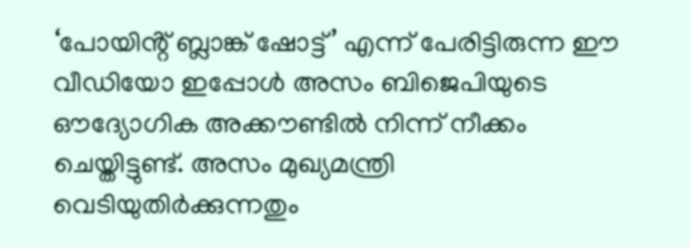‘പോയിൻ്റ് ബ്ലാങ്ക് ഷോട്ട്’ എന്ന് പേരിട്ടിരുന്ന ഈ വീഡിയോ ഇപ്പോൾ അസം ബിജെപിയുടെ ഔദ്യോഗിക അക്കൗണ്ടിൽ നിന്ന് നീക്കം ചെയ്തിട്ടുണ്ട്. അസം മുഖ്യമന്ത്രി വെടിയുതിർക്കുന്നതും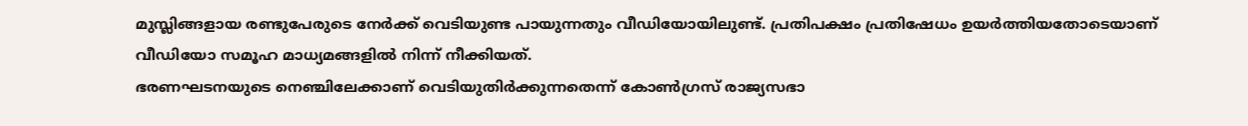മുസ്ലിങ്ങളായ രണ്ടുപേരുടെ നേർക്ക് വെടിയുണ്ട പായുന്നതും വീഡിയോയിലുണ്ട്. പ്രതിപക്ഷം പ്രതിഷേധം ഉയർത്തിയതോടെയാണ് വീഡിയോ സമൂഹ മാധ്യമങ്ങളിൽ നിന്ന് നീക്കിയത്.
ഭരണഘടനയുടെ നെഞ്ചിലേക്കാണ് വെടിയുതിർക്കുന്നതെന്ന് കോൺഗ്രസ് രാജ്യസഭാ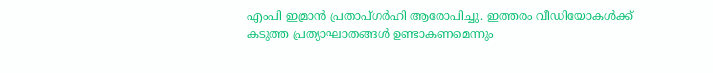എംപി ഇമ്രാൻ പ്രതാപ്ഗർഹി ആരോപിച്ചു. ഇത്തരം വീഡിയോകൾക്ക് കടുത്ത പ്രത്യാഘാതങ്ങൾ ഉണ്ടാകണമെന്നും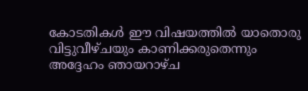കോടതികൾ ഈ വിഷയത്തിൽ യാതൊരു വിട്ടുവീഴ്ചയും കാണിക്കരുതെന്നും അദ്ദേഹം ഞായറാഴ്ച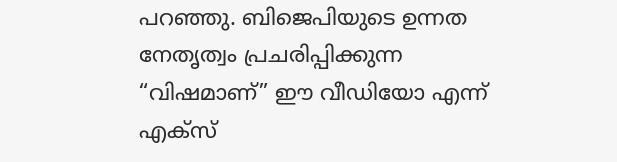പറഞ്ഞു. ബിജെപിയുടെ ഉന്നത നേതൃത്വം പ്രചരിപ്പിക്കുന്ന “വിഷമാണ്” ഈ വീഡിയോ എന്ന് എക്സ്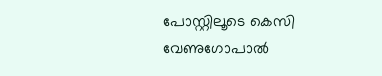പോസ്റ്റിലൂടെ കെസി വേണുഗോപാൽ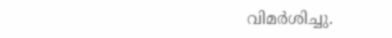വിമർശിച്ചു.